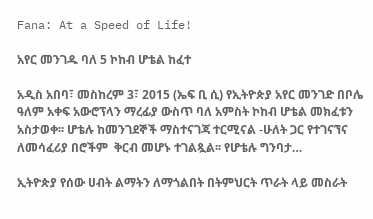Fana: At a Speed of Life!

አየር መንገዱ ባለ 5 ኮከብ ሆቴል ከፈተ

አዲስ አበባ፣ መስከረም 3፣ 2015 (ኤፍ ቢ ሲ) የኢትዮጵያ አየር መንገድ በቦሌ ዓለም አቀፍ አውሮፕላን ማረፊያ ውስጥ ባለ አምስት ኮከብ ሆቴል መክፈቱን አስታወቀ፡፡ ሆቴሉ ከመንገደኞች ማስተናገጃ ተርሚናል -ሁለት ጋር የተገናኘና ለመሳፈሪያ በሮችም  ቅርብ መሆኑ ተገልጿል፡፡ የሆቴሉ ግንባታ…

ኢትዮጵያ የሰው ሀብት ልማትን ለማጎልበት በትምህርት ጥራት ላይ መስራት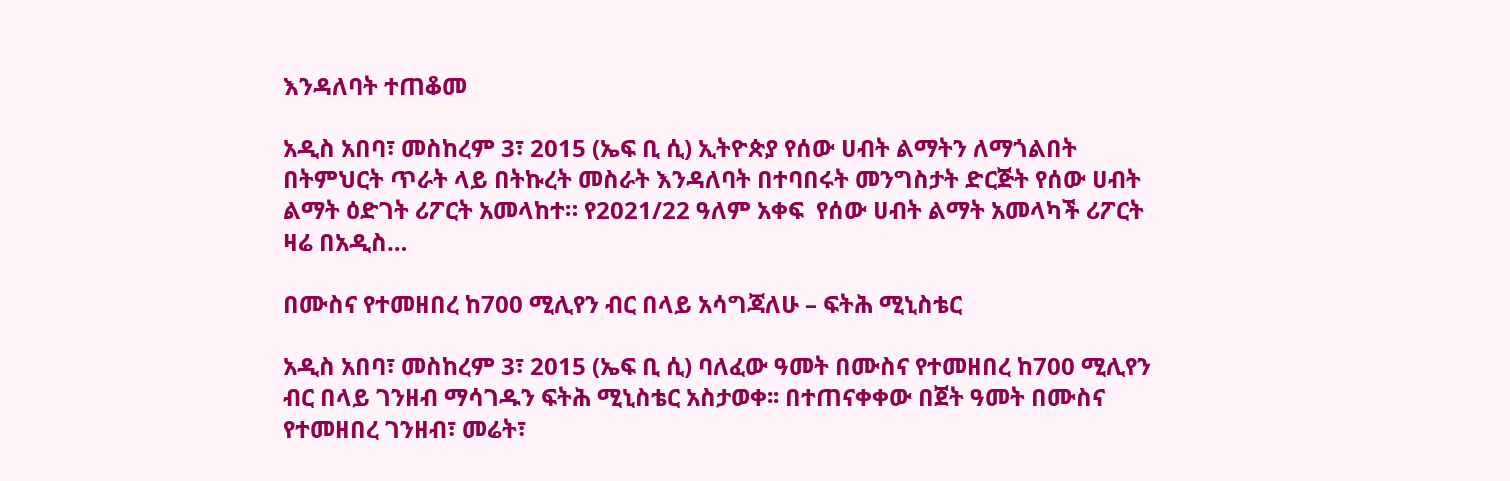እንዳለባት ተጠቆመ

አዲስ አበባ፣ መስከረም 3፣ 2015 (ኤፍ ቢ ሲ) ኢትዮጵያ የሰው ሀብት ልማትን ለማጎልበት በትምህርት ጥራት ላይ በትኩረት መስራት እንዳለባት በተባበሩት መንግስታት ድርጅት የሰው ሀብት ልማት ዕድገት ሪፖርት አመላከተ። የ2021/22 ዓለም አቀፍ  የሰው ሀብት ልማት አመላካች ሪፖርት ዛሬ በአዲስ…

በሙስና የተመዘበረ ከ700 ሚሊየን ብር በላይ አሳግጃለሁ – ፍትሕ ሚኒስቴር

አዲስ አበባ፣ መስከረም 3፣ 2015 (ኤፍ ቢ ሲ) ባለፈው ዓመት በሙስና የተመዘበረ ከ700 ሚሊየን ብር በላይ ገንዘብ ማሳገዱን ፍትሕ ሚኒስቴር አስታወቀ፡፡ በተጠናቀቀው በጀት ዓመት በሙስና የተመዘበረ ገንዘብ፣ መሬት፣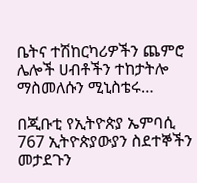ቤትና ተሽከርካሪዎችን ጨምሮ ሌሎች ሀብቶችን ተከታትሎ ማስመለሱን ሚኒስቴሩ…

በጂቡቲ የኢትዮጵያ ኤምባሲ 767 ኢትዮጵያውያን ስደተኞችን መታደጉን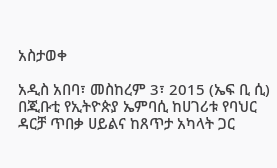አስታወቀ

አዲስ አበባ፣ መስከረም 3፣ 2015 (ኤፍ ቢ ሲ) በጂቡቲ የኢትዮጵያ ኤምባሲ ከሀገሪቱ የባህር ዳርቻ ጥበቃ ሀይልና ከጸጥታ አካላት ጋር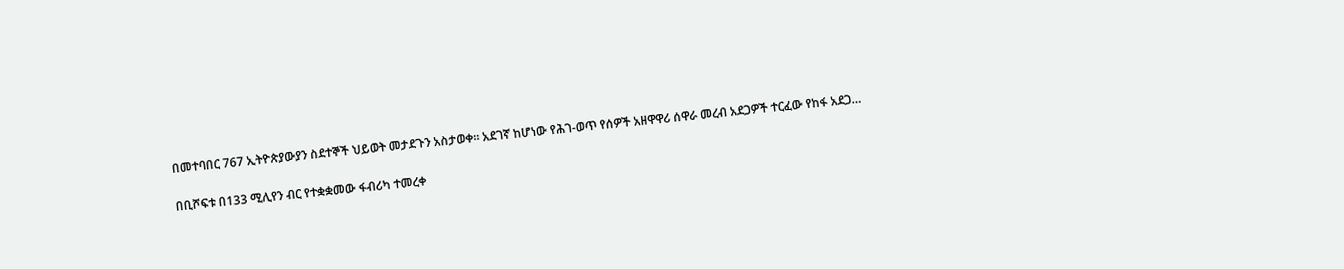በመተባበር 767 ኢትዮጵያውያን ስደተኞች ህይወት መታደጉን አስታወቀ። አደገኛ ከሆነው የሕገ-ወጥ የሰዎች አዘዋዋሪ ሰዋራ መረብ አደጋዎች ተርፈው የከፋ አደጋ…

በቢሾፍቱ በ133 ሚሊየን ብር የተቋቋመው ፋብሪካ ተመረቀ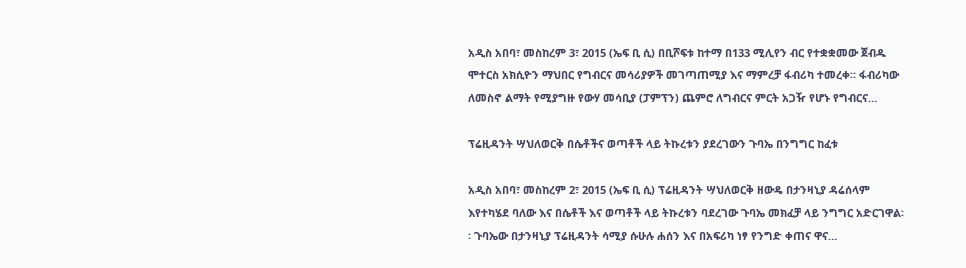አዲስ አበባ፣ መስከረም 3፣ 2015 (ኤፍ ቢ ሲ) በቢሾፍቱ ከተማ በ133 ሚሊየን ብር የተቋቋመው ጀብዱ ሞተርስ አክሲዮን ማህበር የግብርና መሳሪያዎች መገጣጠሚያ እና ማምረቻ ፋብሪካ ተመረቀ። ፋብሪካው ለመስኖ ልማት የሚያግዙ የውሃ መሳቢያ (ፓምፕን) ጨምሮ ለግብርና ምርት አጋዥ የሆኑ የግብርና…

ፕሬዚዳንት ሣህለወርቅ በሴቶችና ወጣቶች ላይ ትኩረቱን ያደረገውን ጉባኤ በንግግር ከፈቱ

አዲስ አበባ፣ መስከረም 2፣ 2015 (ኤፍ ቢ ሲ) ፕሬዚዳንት ሣህለወርቅ ዘውዴ በታንዛኒያ ዳሬሰላም እየተካሄደ ባለው እና በሴቶች እና ወጣቶች ላይ ትኩረቱን ባደረገው ጉባኤ መክፈቻ ላይ ንግግር አድርገዋል፡፡ ጉባኤው በታንዛኒያ ፕሬዚዳንት ሳሚያ ሱሁሉ ሐሰን እና በአፍሪካ ነፃ የንግድ ቀጠና ዋና…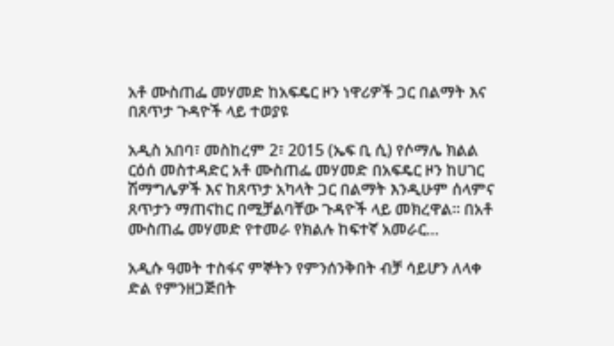አቶ ሙስጠፌ መሃመድ ከአፍዴር ዞን ነዋሪዎች ጋር በልማት እና በጸጥታ ጉዳዮች ላይ ተወያዩ

አዲስ አበባ፣ መስከረም 2፣ 2015 (ኤፍ ቢ ሲ) የሶማሌ ክልል ርዕሰ መስተዳድር አቶ ሙስጠፌ መሃመድ በአፍዴር ዞን ከሀገር ሽማግሌዎች እና ከጸጥታ አካላት ጋር በልማት እንዲሁም ሰላምና ጸጥታን ማጠናከር በሚቻልባቸው ጉዳዮች ላይ መክረዋል። በአቶ ሙስጠፌ መሃመድ የተመራ የክልሉ ከፍተኛ አመራር…

አዲሱ ዓመት ተስፋና ምኞትን የምንሰንቅበት ብቻ ሳይሆን ለላቀ ድል የምንዘጋጅበት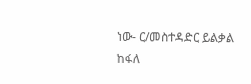ነው- ር/መስተዳድር ይልቃል ከፋለ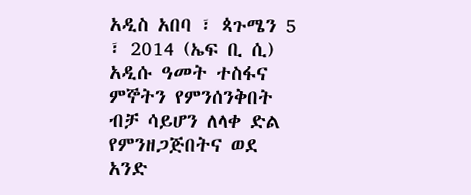አዲስ አበባ ፣ ጳጉሜን 5 ፣ 2014 (ኤፍ ቢ ሲ) አዲሱ ዓመት ተስፋና ምኞትን የምንሰንቅበት ብቻ ሳይሆን ለላቀ ድል የምንዘጋጅበትና ወደ አንድ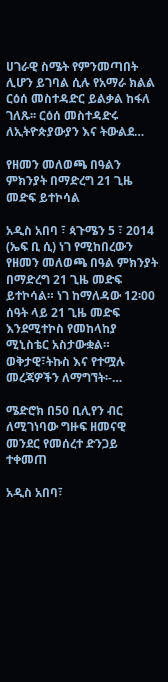ሀገራዊ ስሜት የምንመጣበት ሊሆን ይገባል ሲሉ የአማራ ክልል ርዕሰ መስተዳድር ይልቃል ከፋለ ገለጹ፡፡ ርዕሰ መስተዳድሩ ለኢትዮጵያውያን እና ትውልደ…

የዘመን መለወጫ በዓልን ምክንያት በማድረግ 21 ጊዜ መድፍ ይተኮሳል

አዲስ አበባ ፣ ጳጉሜን 5 ፣ 2014 (ኤፍ ቢ ሲ) ነገ የሚከበረውን የዘመን መለወጫ በዓል ምክንያት በማድረግ 21 ጊዜ መድፍ ይተኮሳል። ነገ ከማለዳው 12፡00 ሰዓት ላይ 21 ጊዜ መድፍ እንደሚተኮስ የመከላከያ ሚኒስቴር አስታውቋል። ወቅታዊ፣ትኩስ እና የተሟሉ መረጃዎችን ለማግኘት፡-…

ሜድሮክ በ50 ቢሊየን ብር ለሚገነባው ግዙፍ ዘመናዊ መንደር የመሰረተ ድንጋይ ተቀመጠ

አዲስ አበባ፣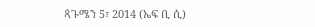ጳጉሜን 5፣ 2014 (ኤፍ ቢ ሲ)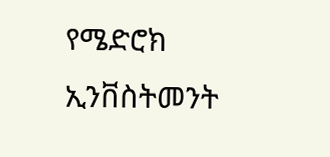የሜድሮክ ኢንቨስትመንት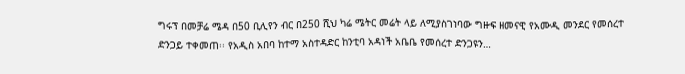ግሩፕ በመቻሬ ሜዳ በ50 ቢሊየን ብር በ250 ሺህ ካሬ ሜትር መሬት ላይ ለሚያስገነባው ግዙፍ ዘመናዊ የአሙዲ መንደር የመሰረተ ድንጋይ ተቀመጠ፡፡ የአዲስ አበባ ከተማ አስተዳድር ከንቲባ አዳነች አቤቤ የመሰረተ ድንጋዩን…